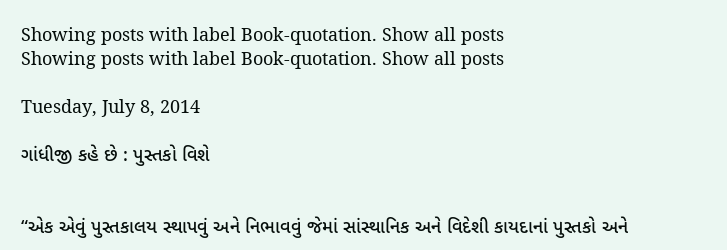Showing posts with label Book-quotation. Show all posts
Showing posts with label Book-quotation. Show all posts

Tuesday, July 8, 2014

ગાંધીજી કહે છે : પુસ્તકો વિશે


“એક એવું પુસ્તકાલય સ્થાપવું અને નિભાવવું જેમાં સાંસ્થાનિક અને વિદેશી કાયદાનાં પુસ્તકો અને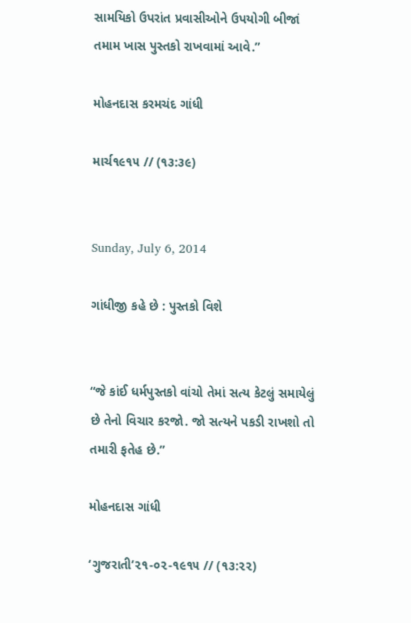સામયિકો ઉપરાંત પ્રવાસીઓને ઉપયોગી બીજાં તમામ ખાસ પુસ્તકો રાખવામાં આવે.”

મોહનદાસ કરમચંદ ગાંધી

માર્ચ૧૯૧૫ // (૧૩:૩૯)


Sunday, July 6, 2014

ગાંધીજી કહે છે : પુસ્તકો વિશે


“જે કાંઈ ધર્મપુસ્તકો વાંચો તેમાં સત્ય કેટલું સમાયેલું છે તેનો વિચાર કરજો. જો સત્યને પકડી રાખશો તો તમારી ફતેહ છે.”

મોહનદાસ ગાંધી

‘ગુજરાતી’૨૧-૦૨-૧૯૧૫ // (૧૩:૨૨)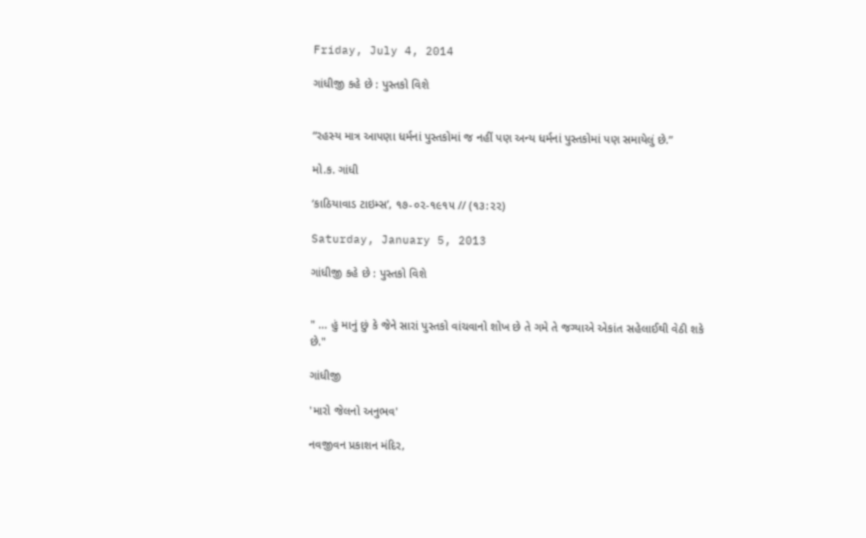Friday, July 4, 2014

ગાંધીજી કહે છે : પુસ્તકો વિશે


“રહસ્ય માત્ર આપણા ધર્મનાં પુસ્તકોમાં જ નહીં પણ અન્ય ધર્મનાં પુસ્તકોમાં પણ સમાયેલું છે.”

મો.ક. ગાંધી

‘કાઠિયાવાડ ટાઇમ્સ’, ૧૭-૦૨-૧૯૧૫ // (૧૩:૨૨)

Saturday, January 5, 2013

ગાંધીજી કહે છે : પુસ્તકો વિશે


" ... હું માનું છું કે જેને સારાં પુસ્તકો વાંચવાનો શોખ છે તે ગમે તે જગ્યાએ એકાંત સહેલાઈથી વેઠી શકે છે."

ગાંધીજી

'મારો જેલનો અનુભવ'

નવજીવન પ્રકાશન મંદિર,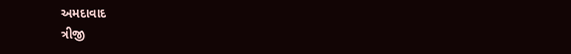અમદાવાદ
ત્રીજી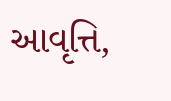આવૃત્તિ,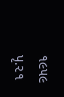૧૯૫૯
પૃ.૨૧